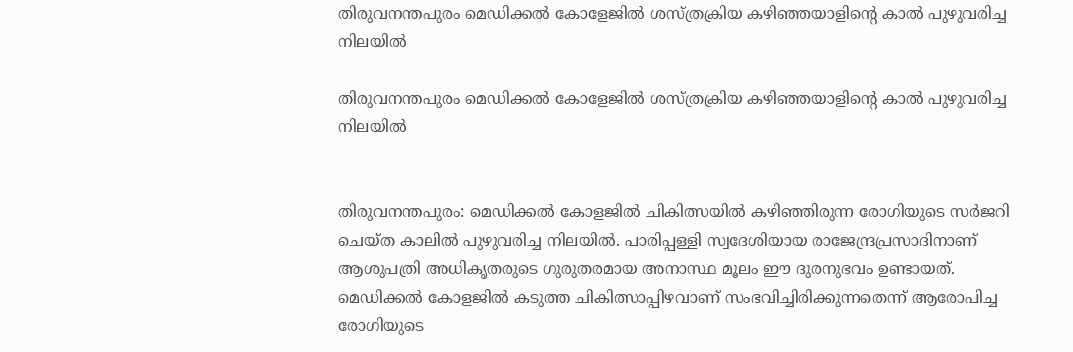തിരുവനന്തപുരം മെഡിക്കൽ കോളേജിൽ ശസ്ത്രക്രിയ കഴിഞ്ഞയാളിന്റെ കാൽ പുഴുവരിച്ച നിലയിൽ

തിരുവനന്തപുരം മെഡിക്കൽ കോളേജിൽ ശസ്ത്രക്രിയ കഴിഞ്ഞയാളിന്റെ കാൽ പുഴുവരിച്ച നിലയിൽ


തിരുവനന്തപുരം: മെഡിക്കല്‍ കോളജില്‍ ചികിത്സയില്‍ കഴിഞ്ഞിരുന്ന രോഗിയുടെ സര്‍ജറി ചെയ്ത കാലില്‍ പുഴുവരിച്ച നിലയില്‍. പാരിപ്പള്ളി സ്വദേശിയായ രാജേന്ദ്രപ്രസാദിനാണ് ആശുപത്രി അധികൃതരുടെ ഗുരുതരമായ അനാസ്ഥ മൂലം ഈ ദുരനുഭവം ഉണ്ടായത്. മെഡിക്കല്‍ കോളജില്‍ കടുത്ത ചികിത്സാപ്പിഴവാണ് സംഭവിച്ചിരിക്കുന്നതെന്ന് ആരോപിച്ച രോഗിയുടെ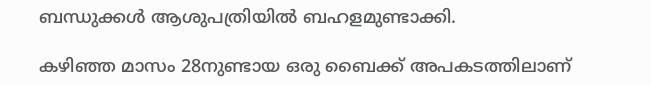ബന്ധുക്കള്‍ ആശുപത്രിയിൽ ബഹളമുണ്ടാക്കി.

കഴിഞ്ഞ മാസം 28നുണ്ടായ ഒരു ബൈക്ക് അപകടത്തിലാണ്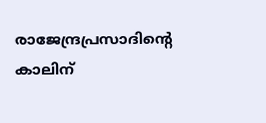രാജേന്ദ്രപ്രസാദിന്റെ കാലിന്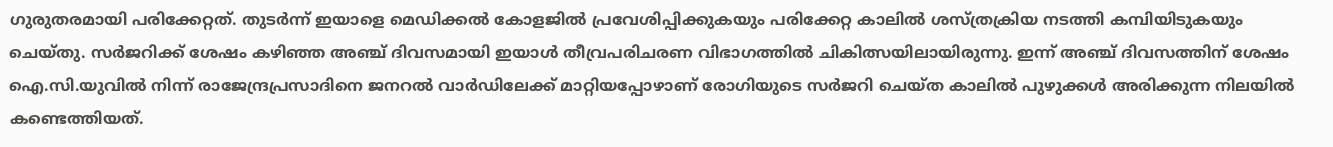ഗുരുതരമായി പരിക്കേറ്റത്. തുടര്‍ന്ന് ഇയാളെ മെഡിക്കല്‍ കോളജില്‍ പ്രവേശിപ്പിക്കുകയും പരിക്കേറ്റ കാലില്‍ ശസ്ത്രക്രിയ നടത്തി കമ്പിയിടുകയും ചെയ്തു. സര്‍ജറിക്ക് ശേഷം കഴിഞ്ഞ അഞ്ച് ദിവസമായി ഇയാള്‍ തീവ്രപരിചരണ വിഭാഗത്തില്‍ ചികിത്സയിലായിരുന്നു. ഇന്ന് അഞ്ച് ദിവസത്തിന് ശേഷം ഐ.സി.യുവിൽ നിന്ന് രാജേന്ദ്രപ്രസാദിനെ ജനറല്‍ വാര്‍ഡിലേക്ക് മാറ്റിയപ്പോഴാണ് രോഗിയുടെ സര്‍ജറി ചെയ്ത കാലില്‍ പുഴുക്കള്‍ അരിക്കുന്ന നിലയിൽ കണ്ടെത്തിയത്.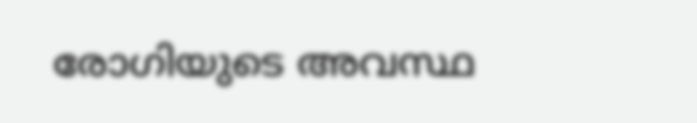രോഗിയുടെ അവസ്ഥ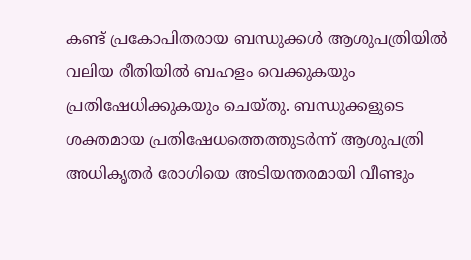കണ്ട് പ്രകോപിതരായ ബന്ധുക്കള്‍ ആശുപത്രിയില്‍ വലിയ രീതിയില്‍ ബഹളം വെക്കുകയും പ്രതിഷേധിക്കുകയും ചെയ്തു. ബന്ധുക്കളുടെ ശക്തമായ പ്രതിഷേധത്തെത്തുടര്‍ന്ന് ആശുപത്രി അധികൃതര്‍ രോഗിയെ അടിയന്തരമായി വീണ്ടും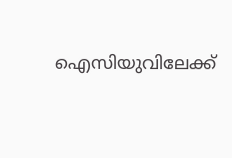ഐസിയുവിലേക്ക്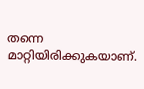തന്നെ മാറ്റിയിരിക്കുകയാണ്.